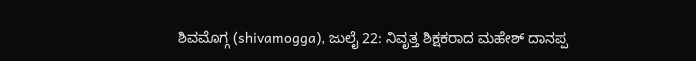ಶಿವಮೊಗ್ಗ (shivamogga), ಜುಲೈ 22: ನಿವೃತ್ತ ಶಿಕ್ಷಕರಾದ ಮಹೇಶ್ ದಾನಪ್ಪ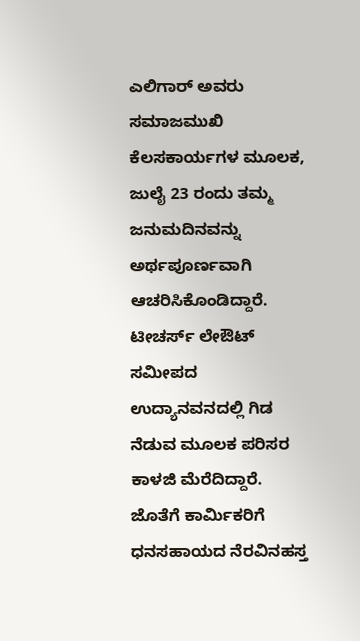ಎಲಿಗಾರ್ ಅವರು ಸಮಾಜಮುಖಿ ಕೆಲಸಕಾರ್ಯಗಳ ಮೂಲಕ, ಜುಲೈ 23 ರಂದು ತಮ್ಮ ಜನುಮದಿನವನ್ನು ಅರ್ಥಪೂರ್ಣವಾಗಿ ಆಚರಿಸಿಕೊಂಡಿದ್ದಾರೆ.
ಟೀಚರ್ಸ್ ಲೇಔಟ್ ಸಮೀಪದ ಉದ್ಯಾನವನದಲ್ಲಿ ಗಿಡ ನೆಡುವ ಮೂಲಕ ಪರಿಸರ ಕಾಳಜಿ ಮೆರೆದಿದ್ದಾರೆ. ಜೊತೆಗೆ ಕಾರ್ಮಿಕರಿಗೆ ಧನಸಹಾಯದ ನೆರವಿನಹಸ್ತ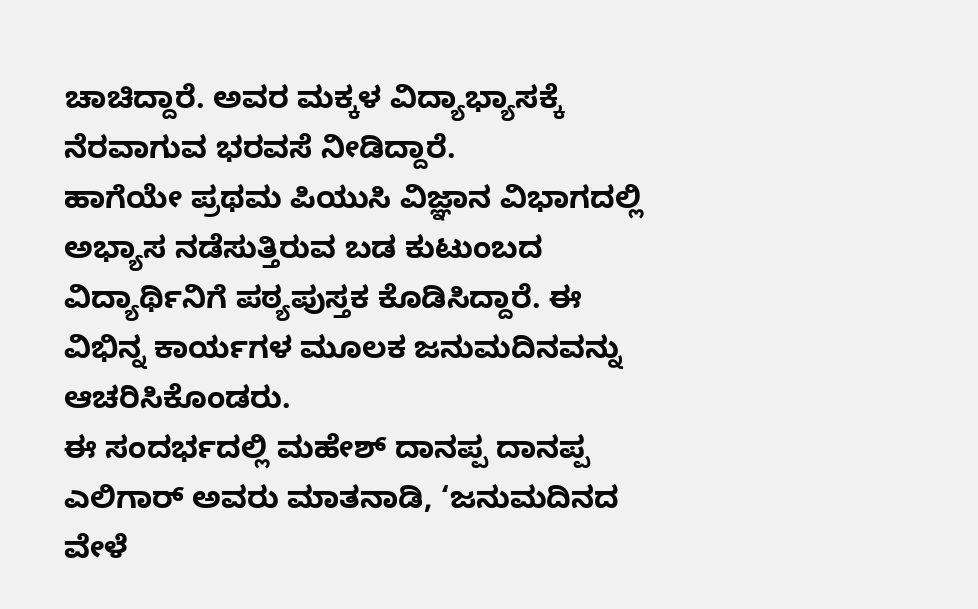ಚಾಚಿದ್ದಾರೆ. ಅವರ ಮಕ್ಕಳ ವಿದ್ಯಾಭ್ಯಾಸಕ್ಕೆ ನೆರವಾಗುವ ಭರವಸೆ ನೀಡಿದ್ದಾರೆ.
ಹಾಗೆಯೇ ಪ್ರಥಮ ಪಿಯುಸಿ ವಿಜ್ಞಾನ ವಿಭಾಗದಲ್ಲಿ ಅಭ್ಯಾಸ ನಡೆಸುತ್ತಿರುವ ಬಡ ಕುಟುಂಬದ ವಿದ್ಯಾರ್ಥಿನಿಗೆ ಪಠ್ಯಪುಸ್ತಕ ಕೊಡಿಸಿದ್ದಾರೆ. ಈ ವಿಭಿನ್ನ ಕಾರ್ಯಗಳ ಮೂಲಕ ಜನುಮದಿನವನ್ನು ಆಚರಿಸಿಕೊಂಡರು.
ಈ ಸಂದರ್ಭದಲ್ಲಿ ಮಹೇಶ್ ದಾನಪ್ಪ ದಾನಪ್ಪ ಎಲಿಗಾರ್ ಅವರು ಮಾತನಾಡಿ, ‘ಜನುಮದಿನದ ವೇಳೆ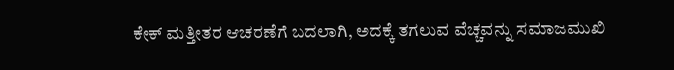ಕೇಕ್ ಮತ್ತೀತರ ಆಚರಣೆಗೆ ಬದಲಾಗಿ, ಅದಕ್ಕೆ ತಗಲುವ ವೆಚ್ಚವನ್ನು ಸಮಾಜಮುಖಿ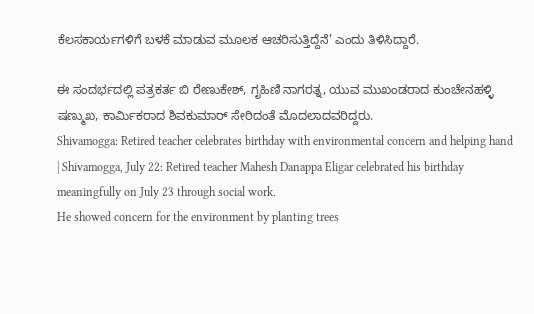ಕೆಲಸಕಾರ್ಯಗಳಿಗೆ ಬಳಕೆ ಮಾಡುವ ಮೂಲಕ ಆಚರಿಸುತ್ತಿದ್ದೆನೆ’ ಎಂದು ತಿಳಿಸಿದ್ದಾರೆ.

ಈ ಸಂದರ್ಭದಲ್ಲಿ ಪತ್ರಕರ್ತ ಬಿ ರೇಣುಕೇಶ್, ಗೃಹಿಣಿ ನಾಗರತ್ನ, ಯುವ ಮುಖಂಡರಾದ ಕುಂಚೇನಹಳ್ಳಿ ಷಣ್ಮುಖ, ಕಾರ್ಮಿಕರಾದ ಶಿವಕುಮಾರ್ ಸೇರಿದಂತೆ ಮೊದಲಾದವರಿದ್ದರು.
Shivamogga: Retired teacher celebrates birthday with environmental concern and helping hand | Shivamogga, July 22: Retired teacher Mahesh Danappa Eligar celebrated his birthday meaningfully on July 23 through social work.
He showed concern for the environment by planting trees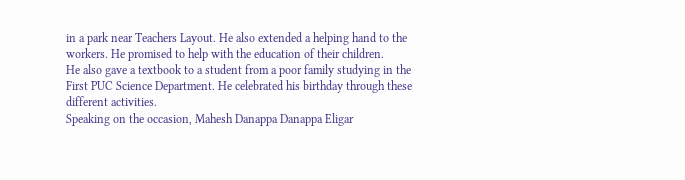in a park near Teachers Layout. He also extended a helping hand to the workers. He promised to help with the education of their children.
He also gave a textbook to a student from a poor family studying in the First PUC Science Department. He celebrated his birthday through these different activities.
Speaking on the occasion, Mahesh Danappa Danappa Eligar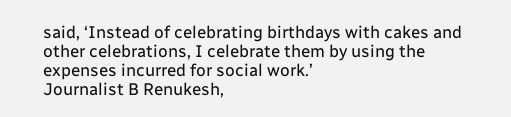said, ‘Instead of celebrating birthdays with cakes and other celebrations, I celebrate them by using the expenses incurred for social work.’
Journalist B Renukesh,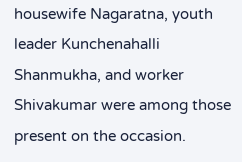housewife Nagaratna, youth leader Kunchenahalli Shanmukha, and worker Shivakumar were among those present on the occasion.